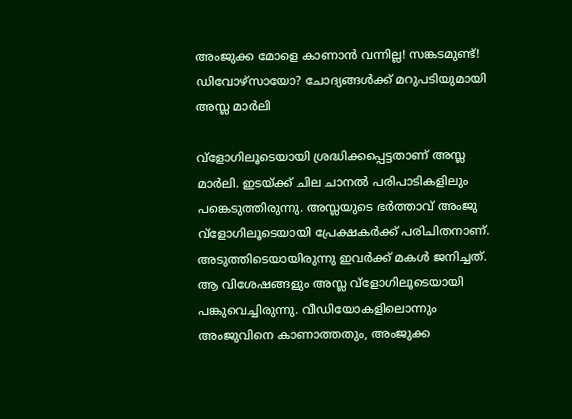അംജുക്ക മോളെ കാണാന്‍ വന്നില്ല! സങ്കടമുണ്ട്! ഡിവോഴ്‌സായോ? ചോദ്യങ്ങള്‍ക്ക് മറുപടിയുമായി അസ്ല മാര്‍ലി

വ്‌ളോഗിലൂടെയായി ശ്രദ്ധിക്കപ്പെട്ടതാണ് അസ്ല മാര്‍ലി. ഇടയ്ക്ക് ചില ചാനല്‍ പരിപാടികളിലും പങ്കെടുത്തിരുന്നു. അസ്ലയുടെ ഭര്‍ത്താവ് അംജു വ്‌ളോഗിലൂടെയായി പ്രേക്ഷകര്‍ക്ക് പരിചിതനാണ്. അടുത്തിടെയായിരുന്നു ഇവര്‍ക്ക് മകള്‍ ജനിച്ചത്. ആ വിശേഷങ്ങളും അസ്ല വ്‌ളോഗിലൂടെയായി പങ്കുവെച്ചിരുന്നു. വീഡിയോകളിലൊന്നും അംജുവിനെ കാണാത്തതും, അംജുക്ക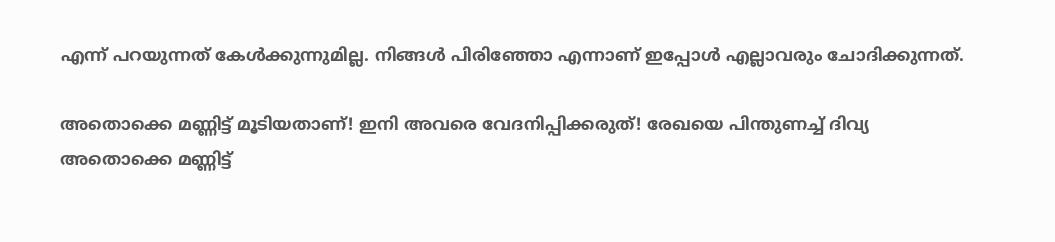എന്ന് പറയുന്നത് കേള്‍ക്കുന്നുമില്ല. നിങ്ങള്‍ പിരിഞ്ഞോ എന്നാണ് ഇപ്പോള്‍ എല്ലാവരും ചോദിക്കുന്നത്.

അതൊക്കെ മണ്ണിട്ട് മൂടിയതാണ്! ഇനി അവരെ വേദനിപ്പിക്കരുത്! രേഖയെ പിന്തുണച്ച് ദിവ്യ
അതൊക്കെ മണ്ണിട്ട്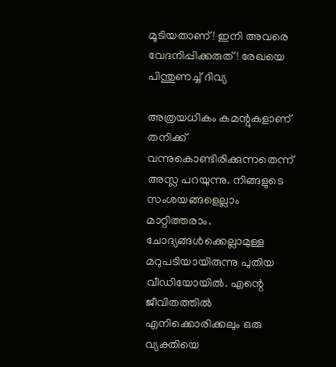മൂടിയതാണ്! ഇനി അവരെ വേദനിപ്പിക്കരുത്! രേഖയെ പിന്തുണച്ച് ദിവ്യ

അത്രയധികം കമന്റുകളാണ് തനിക്ക് വന്നുകൊണ്ടിരിക്കുന്നതെന്ന് അസ്ല പറയുന്നു. നിങ്ങളുടെ സംശയങ്ങളെല്ലാം മാറ്റിത്തരാം. ചോദ്യങ്ങള്‍ക്കെല്ലാമുള്ള മറുപടിയായിരുന്നു പുതിയ വീഡിയോയില്‍. എന്റെ ജീവിതത്തില്‍ എനിക്കൊരിക്കലും ഒരു വ്യക്തിയെ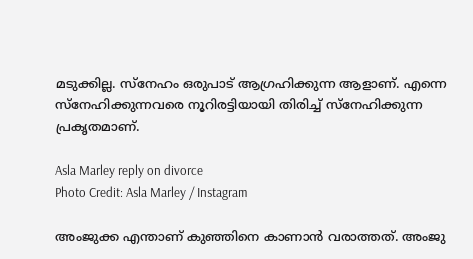മടുക്കില്ല. സ്‌നേഹം ഒരുപാട് ആഗ്രഹിക്കുന്ന ആളാണ്. എന്നെ സ്‌നേഹിക്കുന്നവരെ നൂറിരട്ടിയായി തിരിച്ച് സ്‌നേഹിക്കുന്ന പ്രകൃതമാണ്.

Asla Marley reply on divorce
Photo Credit: Asla Marley / Instagram

അംജുക്ക എന്താണ് കുഞ്ഞിനെ കാണാന്‍ വരാത്തത്. അംജു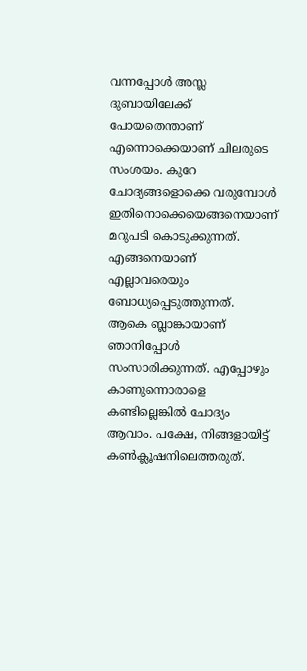വന്നപ്പോള്‍ അസ്ല ദുബായിലേക്ക് പോയതെന്താണ് എന്നൊക്കെയാണ് ചിലരുടെ സംശയം. കുറേ ചോദ്യങ്ങളൊക്കെ വരുമ്പോള്‍ ഇതിനൊക്കെയെങ്ങനെയാണ് മറുപടി കൊടുക്കുന്നത്. എങ്ങനെയാണ് എല്ലാവരെയും ബോധ്യപ്പെടുത്തുന്നത്. ആകെ ബ്ലാങ്കായാണ് ഞാനിപ്പോള്‍ സംസാരിക്കുന്നത്. എപ്പോഴും കാണുന്നൊരാളെ കണ്ടില്ലെങ്കില്‍ ചോദ്യം ആവാം. പക്ഷേ, നിങ്ങളായിട്ട് കണ്‍ക്ലൂഷനിലെത്തരുത്.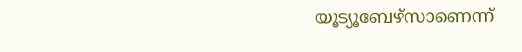യൂട്യൂബേഴ്‌സാണെന്ന്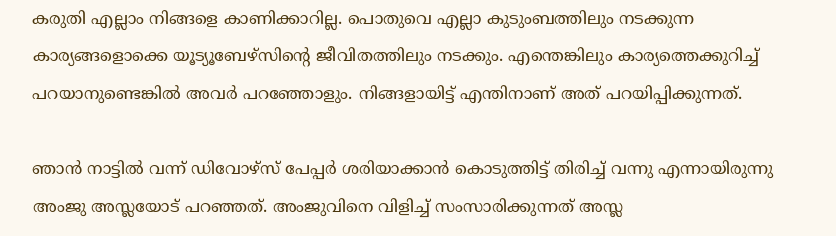കരുതി എല്ലാം നിങ്ങളെ കാണിക്കാറില്ല. പൊതുവെ എല്ലാ കുടുംബത്തിലും നടക്കുന്ന കാര്യങ്ങളൊക്കെ യൂട്യൂബേഴ്‌സിന്റെ ജീവിതത്തിലും നടക്കും. എന്തെങ്കിലും കാര്യത്തെക്കുറിച്ച് പറയാനുണ്ടെങ്കില്‍ അവര്‍ പറഞ്ഞോളും. നിങ്ങളായിട്ട് എന്തിനാണ് അത് പറയിപ്പിക്കുന്നത്.

ഞാന്‍ നാട്ടില്‍ വന്ന് ഡിവോഴ്‌സ് പേപ്പര്‍ ശരിയാക്കാന്‍ കൊടുത്തിട്ട് തിരിച്ച് വന്നു എന്നായിരുന്നു അംജു അസ്ലയോട് പറഞ്ഞത്. അംജുവിനെ വിളിച്ച് സംസാരിക്കുന്നത് അസ്ല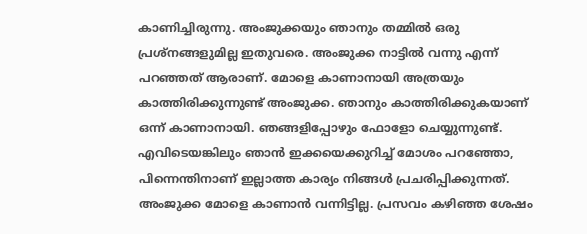കാണിച്ചിരുന്നു. അംജുക്കയും ഞാനും തമ്മില്‍ ഒരു പ്രശ്‌നങ്ങളുമില്ല ഇതുവരെ. അംജുക്ക നാട്ടില്‍ വന്നു എന്ന് പറഞ്ഞത് ആരാണ്. മോളെ കാണാനായി അത്രയും കാത്തിരിക്കുന്നുണ്ട് അംജുക്ക. ഞാനും കാത്തിരിക്കുകയാണ് ഒന്ന് കാണാനായി. ഞങ്ങളിപ്പോഴും ഫോളോ ചെയ്യുന്നുണ്ട്. എവിടെയങ്കിലും ഞാന്‍ ഇക്കയെക്കുറിച്ച് മോശം പറഞ്ഞോ, പിന്നെന്തിനാണ് ഇല്ലാത്ത കാര്യം നിങ്ങള്‍ പ്രചരിപ്പിക്കുന്നത്. അംജുക്ക മോളെ കാണാന്‍ വന്നിട്ടില്ല. പ്രസവം കഴിഞ്ഞ ശേഷം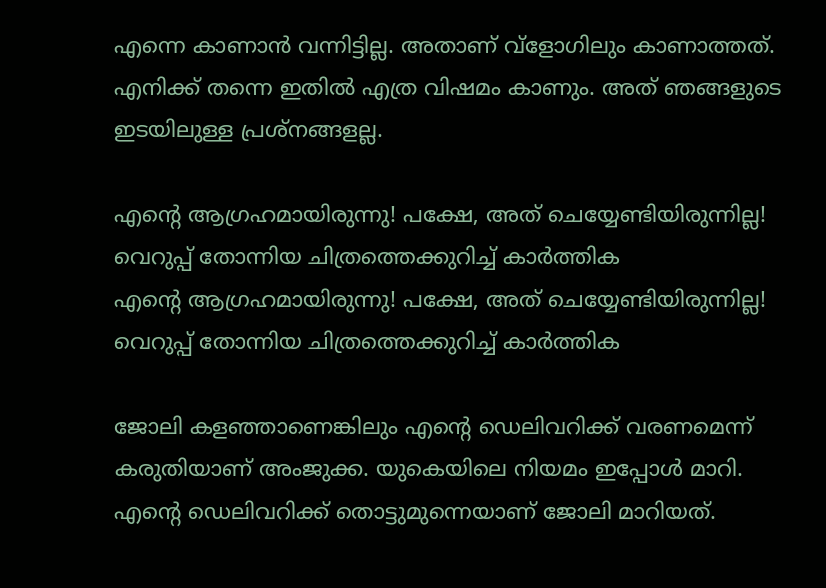എന്നെ കാണാന്‍ വന്നിട്ടില്ല. അതാണ് വ്‌ളോഗിലും കാണാത്തത്. എനിക്ക് തന്നെ ഇതില്‍ എത്ര വിഷമം കാണും. അത് ഞങ്ങളുടെ ഇടയിലുള്ള പ്രശ്‌നങ്ങളല്ല.

എന്റെ ആഗ്രഹമായിരുന്നു! പക്ഷേ, അത് ചെയ്യേണ്ടിയിരുന്നില്ല! വെറുപ്പ് തോന്നിയ ചിത്രത്തെക്കുറിച്ച് കാര്‍ത്തിക
എന്റെ ആഗ്രഹമായിരുന്നു! പക്ഷേ, അത് ചെയ്യേണ്ടിയിരുന്നില്ല! വെറുപ്പ് തോന്നിയ ചിത്രത്തെക്കുറിച്ച് കാര്‍ത്തിക

ജോലി കളഞ്ഞാണെങ്കിലും എന്റെ ഡെലിവറിക്ക് വരണമെന്ന് കരുതിയാണ് അംജുക്ക. യുകെയിലെ നിയമം ഇപ്പോള്‍ മാറി. എന്റെ ഡെലിവറിക്ക് തൊട്ടുമുന്നെയാണ് ജോലി മാറിയത്.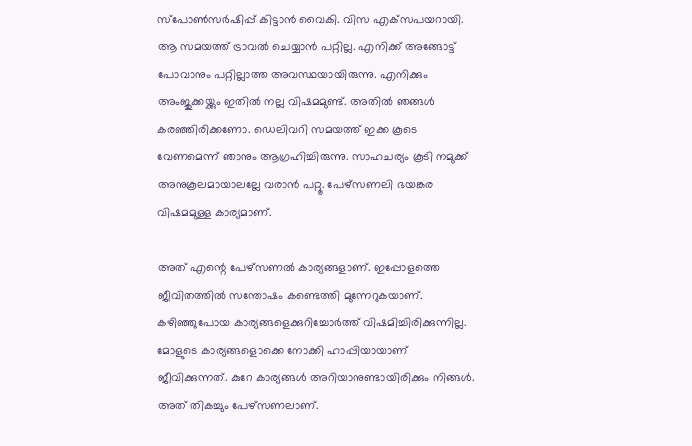സ്‌പോണ്‍സര്‍ഷിപ്പ് കിട്ടാന്‍ വൈകി. വിസ എക്‌സപയറായി. ആ സമയത്ത് ട്രാവല്‍ ചെയ്യാന്‍ പറ്റില്ല. എനിക്ക് അങ്ങോട്ട് പോവാനും പറ്റില്ലാത്ത അവസ്ഥയായിരുന്നു. എനിക്കും അംജുക്കയ്ക്കും ഇതില്‍ നല്ല വിഷമമുണ്ട്. അതില്‍ ഞങ്ങള്‍ കരഞ്ഞിരിക്കണോ. ഡെലിവറി സമയത്ത് ഇക്ക കൂടെ വേണമെന്ന് ഞാനും ആഗ്രഹിച്ചിരുന്നു. സാഹചര്യം കൂടി നമുക്ക് അനുകൂലമായാലല്ലേ വരാന്‍ പറ്റൂ. പേഴ്‌സണലി ഭയങ്കര വിഷമമുള്ള കാര്യമാണ്.

അത് എന്റെ പേഴ്‌സണല്‍ കാര്യങ്ങളാണ്. ഇപ്പോളത്തെ ജീവിതത്തില്‍ സന്തോഷം കണ്ടെത്തി മുന്നേറുകയാണ്. കഴിഞ്ഞുപോയ കാര്യങ്ങളെക്കുറിച്ചോര്‍ത്ത് വിഷമിച്ചിരിക്കുന്നില്ല. മോളുടെ കാര്യങ്ങളൊക്കെ നോക്കി ഹാപ്പിയായാണ് ജീവിക്കുന്നത്. കുറേ കാര്യങ്ങള്‍ അറിയാനുണ്ടായിരിക്കും നിങ്ങള്‍. അത് തികച്ചും പേഴ്‌സണലാണ്.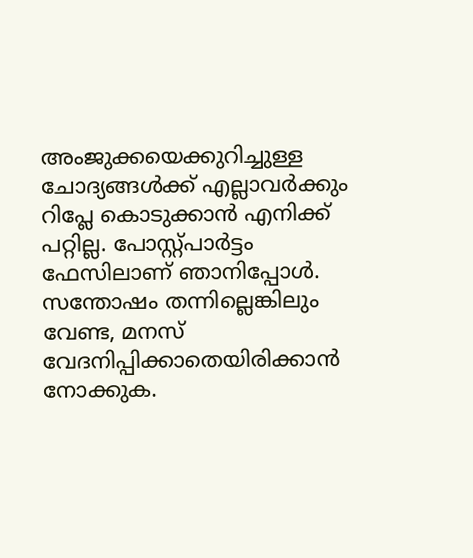അംജുക്കയെക്കുറിച്ചുള്ള ചോദ്യങ്ങള്‍ക്ക് എല്ലാവര്‍ക്കും റിപ്ലേ കൊടുക്കാന്‍ എനിക്ക് പറ്റില്ല. പോസ്റ്റ്പാര്‍ട്ടം ഫേസിലാണ് ഞാനിപ്പോള്‍. സന്തോഷം തന്നില്ലെങ്കിലും വേണ്ട, മനസ് വേദനിപ്പിക്കാതെയിരിക്കാന്‍ നോക്കുക.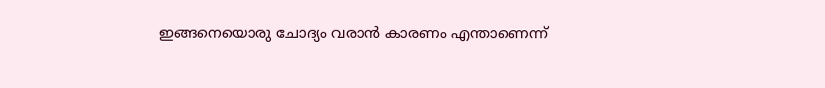ഇങ്ങനെയൊരു ചോദ്യം വരാന്‍ കാരണം എന്താണെന്ന്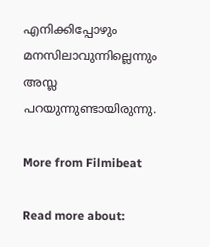എനിക്കിപ്പോഴും മനസിലാവുന്നില്ലെന്നും അസ്ല പറയുന്നുണ്ടായിരുന്നു.

More from Filmibeat

Read more about: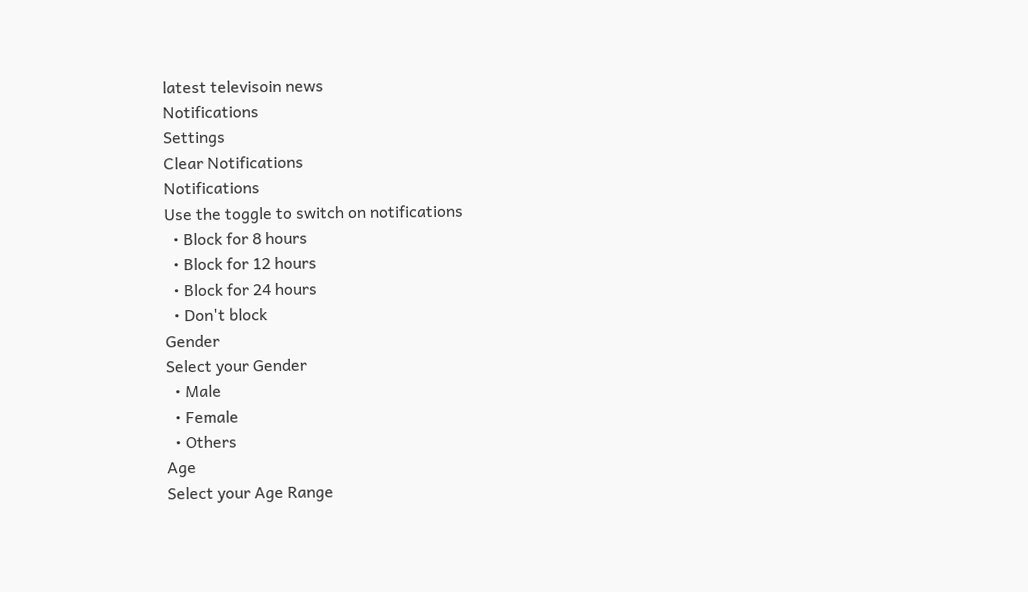latest televisoin news
Notifications
Settings
Clear Notifications
Notifications
Use the toggle to switch on notifications
  • Block for 8 hours
  • Block for 12 hours
  • Block for 24 hours
  • Don't block
Gender
Select your Gender
  • Male
  • Female
  • Others
Age
Select your Age Range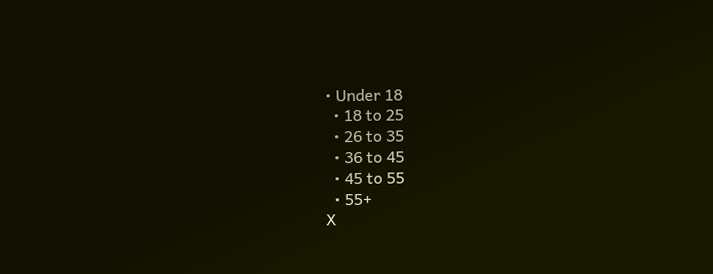• Under 18
  • 18 to 25
  • 26 to 35
  • 36 to 45
  • 45 to 55
  • 55+
X